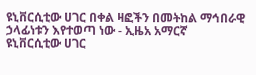ዩኒቨርሲቲው ሀገር በቀል ዛፎችን በመትከል ማኅበራዊ ኃላፊነቱን እየተወጣ ነው - ኢዜአ አማርኛ
ዩኒቨርሲቲው ሀገር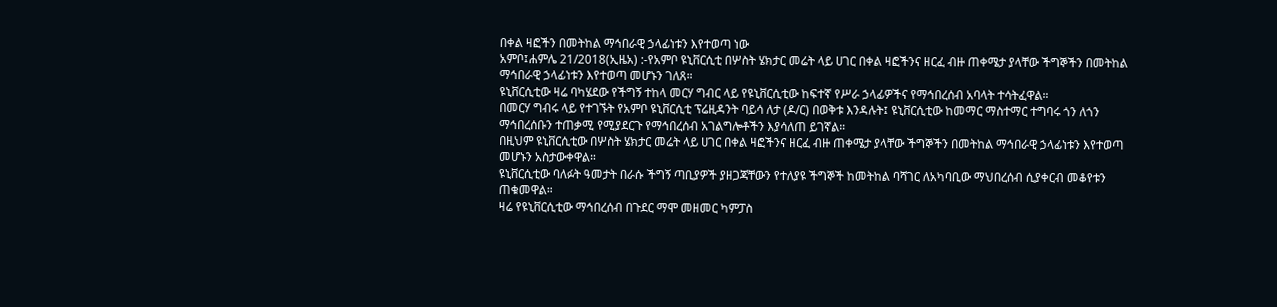በቀል ዛፎችን በመትከል ማኅበራዊ ኃላፊነቱን እየተወጣ ነው
አምቦ፤ሐምሌ 21/2018(ኢዜአ) :-የአምቦ ዩኒቨርሲቲ በሦስት ሄክታር መሬት ላይ ሀገር በቀል ዛፎችንና ዘርፈ ብዙ ጠቀሜታ ያላቸው ችግኞችን በመትከል ማኅበራዊ ኃላፊነቱን እየተወጣ መሆኑን ገለጸ።
ዩኒቨርሲቲው ዛሬ ባካሄደው የችግኝ ተከላ መርሃ ግብር ላይ የዩኒቨርሲቲው ከፍተኛ የሥራ ኃላፊዎችና የማኅበረሰብ አባላት ተሳትፈዋል።
በመርሃ ግብሩ ላይ የተገኙት የአምቦ ዩኒቨርሲቲ ፕሬዚዳንት ባይሳ ለታ (ዶ/ር) በወቅቱ እንዳሉት፤ ዩኒቨርሲቲው ከመማር ማስተማር ተግባሩ ጎን ለጎን ማኅበረሰቡን ተጠቃሚ የሚያደርጉ የማኅበረሰብ አገልግሎቶችን እያሳለጠ ይገኛል።
በዚህም ዩኒቨርሲቲው በሦስት ሄክታር መሬት ላይ ሀገር በቀል ዛፎችንና ዘርፈ ብዙ ጠቀሜታ ያላቸው ችግኞችን በመትከል ማኅበራዊ ኃላፊነቱን እየተወጣ መሆኑን አስታውቀዋል።
ዩኒቨርሲቲው ባለፉት ዓመታት በራሱ ችግኝ ጣቢያዎች ያዘጋጃቸውን የተለያዩ ችግኞች ከመትከል ባሻገር ለአካባቢው ማህበረሰብ ሲያቀርብ መቆየቱን ጠቁመዋል።
ዛሬ የዩኒቨርሲቲው ማኅበረሰብ በጉደር ማሞ መዘመር ካምፓስ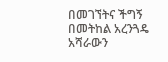በመገኘትና ችግኝ በመትከል አረንጓዴ አሻራውን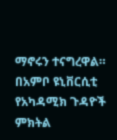ማኖሩን ተናግረዋል።
በአምቦ ዩኒቨርሲቲ የአካዳሚክ ጉዳዮች ምክትል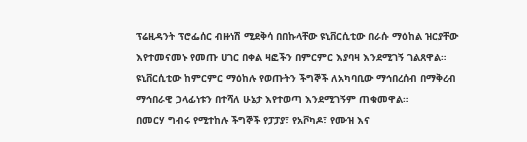ፕሬዚዳንት ፕሮፌሰር ብዙነሽ ሚደቅሳ በበኩላቸው ዩኒቨርሲቲው በራሱ ማዕከል ዝርያቸው እየተመናመኑ የመጡ ሀገር በቀል ዛፎችን በምርምር እያባዛ እንደሚገኝ ገልጸዋል።
ዩኒቨርሲቲው ከምርምር ማዕከሉ የወጡትን ችግኞች ለአካባቢው ማኅበረሰብ በማቅረብ ማኅበራዊ ኃላፊነቱን በተሻለ ሁኔታ እየተወጣ እንደሚገኝም ጠቁመዋል።
በመርሃ ግብሩ የሚተከሉ ችግኞች የፓፓያ፣ የአቮካዶ፣ የሙዝ እና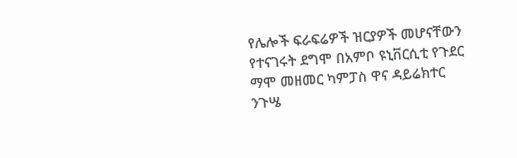የሌሎች ፍራፍሬዎች ዝርያዎች መሆናቸውን የተናገሩት ደግሞ በአምቦ ዩኒቨርሲቲ የጉደር ማሞ መዘመር ካምፓስ ዋና ዳይሬክተር ንጉሤ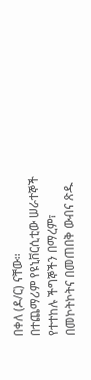በቀለ (ዶ/ር) ናቸው።
በተጨማሪም የዩኒቨርሲቲው ሠራተኞች የተተከሉ ችግኞችን በማረም፣ በመኮትኮትና በመጠበቅ ውብና ጽዱ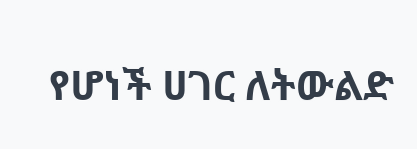የሆነች ሀገር ለትውልድ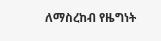ለማስረከብ የዜግነት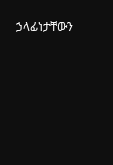ኃላፊነታቸውን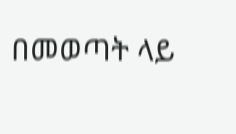በመወጣት ላይ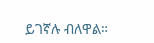ይገኛሉ ብለዋል።